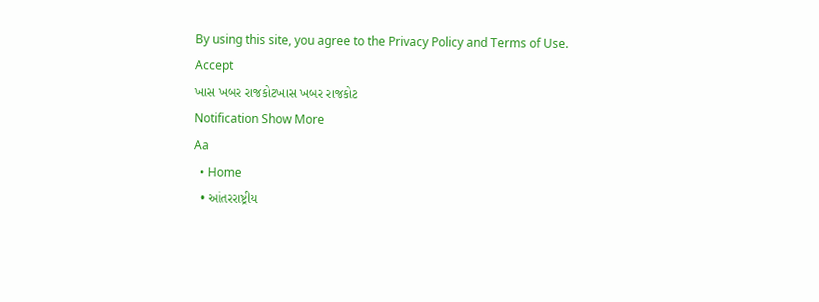By using this site, you agree to the Privacy Policy and Terms of Use.
Accept
ખાસ ખબર રાજકોટખાસ ખબર રાજકોટ
Notification Show More
Aa
  • Home
  • આંતરરાષ્ટ્રીય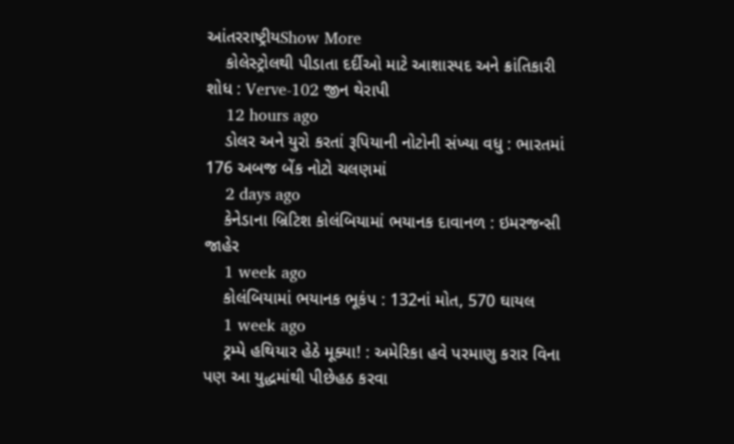આંતરરાષ્ટ્રીયShow More
    કોલેસ્ટ્રોલથી પીડાતા દર્દીઓ માટે આશાસ્પદ અને ક્રાંતિકારી શોધ : Verve-102 જીન થેરાપી
    12 hours ago
    ડોલર અને યુરો કરતાં રૂપિયાની નોટોની સંખ્યા વધુ : ભારતમાં 176 અબજ બેંક નોટો ચલણમાં
    2 days ago
    કેનેડાના બ્રિટિશ કોલંબિયામાં ભયાનક દાવાનળ : ઇમરજન્સી જાહેર
    1 week ago
    કોલંબિયામાં ભયાનક ભૂકંપ : 132નાં મોત, 570 ઘાયલ
    1 week ago
    ટ્રમ્પે હથિયાર હેઠે મૂક્યા! : અમેરિકા હવે પરમાણુ કરાર વિના પણ આ યુદ્ધમાંથી પીછેહઠ કરવા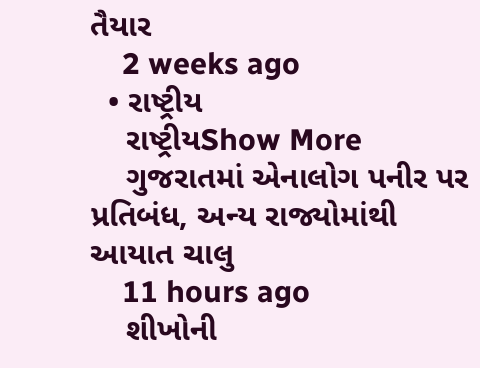તૈયાર
    2 weeks ago
  • રાષ્ટ્રીય
    રાષ્ટ્રીયShow More
    ગુજરાતમાં એનાલોગ પનીર પર પ્રતિબંધ, અન્ય રાજ્યોમાંથી આયાત ચાલુ
    11 hours ago
    શીખોની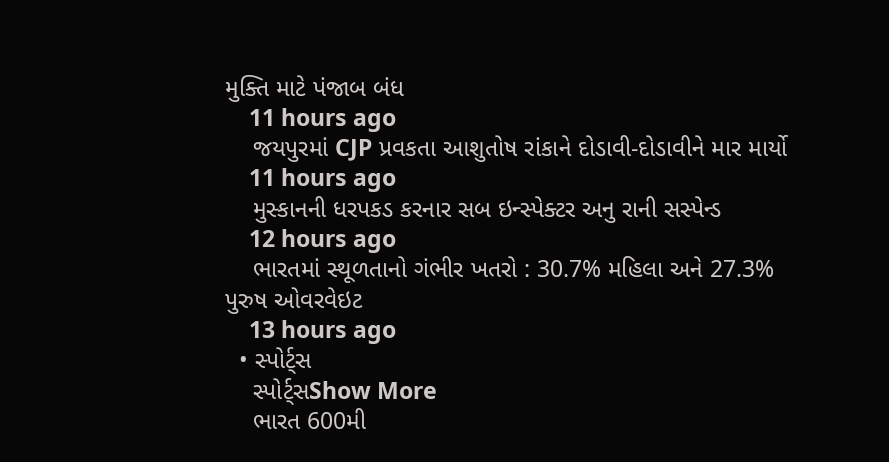મુક્તિ માટે પંજાબ બંધ
    11 hours ago
    જયપુરમાં CJP પ્રવકતા આશુતોષ રાંકાને દોડાવી-દોડાવીને માર માર્યો
    11 hours ago
    મુસ્કાનની ધરપકડ કરનાર સબ ઇન્સ્પેક્ટર અનુ રાની સસ્પેન્ડ
    12 hours ago
    ભારતમાં સ્થૂળતાનો ગંભીર ખતરો : 30.7% મહિલા અને 27.3% પુરુષ ઓવરવેઇટ
    13 hours ago
  • સ્પોર્ટ્સ
    સ્પોર્ટ્સShow More
    ભારત 600મી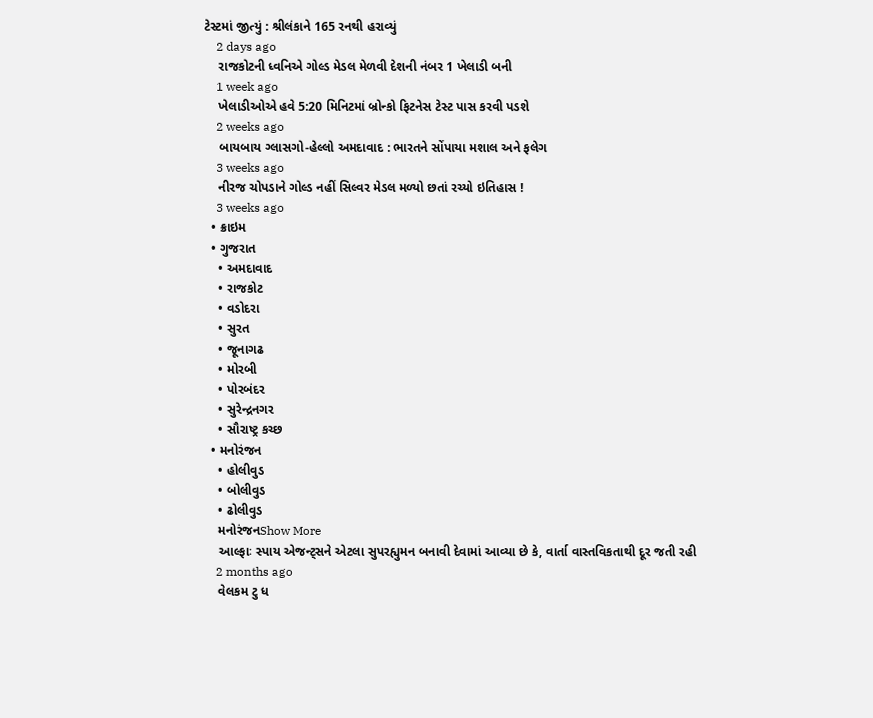ટેસ્ટમાં જીત્યું : શ્રીલંકાને 165 રનથી હરાવ્યું
    2 days ago
    રાજકોટની ધ્વનિએ ગોલ્ડ મેડલ મેળવી દેશની નંબર 1 ખેલાડી બની
    1 week ago
    ખેલાડીઓએ હવે 5:20 મિનિટમાં બ્રોન્કો ફિટનેસ ટેસ્ટ પાસ કરવી પડશે
    2 weeks ago
    બાયબાય ગ્લાસગો-હેલ્લો અમદાવાદ : ભારતને સોંપાયા મશાલ અને ફલેગ
    3 weeks ago
    નીરજ ચોપડાને ગોલ્ડ નહીં સિલ્વર મેડલ મળ્યો છતાં રચ્યો ઇતિહાસ !
    3 weeks ago
  • ક્રાઇમ
  • ગુજરાત
    • અમદાવાદ
    • રાજકોટ
    • વડોદરા
    • સુરત
    • જૂનાગઢ
    • મોરબી
    • પોરબંદર
    • સુરેન્દ્રનગર
    • સૌરાષ્ટ્ર કચ્છ
  • મનોરંજન
    • હોલીવુડ
    • બોલીવુડ
    • ઢોલીવુડ
    મનોરંજનShow More
    આલ્ફાઃ સ્પાય એજન્ટ્સને એટલા સુપરહ્યુમન બનાવી દેવામાં આવ્યા છે કે, વાર્તા વાસ્તવિકતાથી દૂર જતી રહી
    2 months ago
    વેલકમ ટુ ધ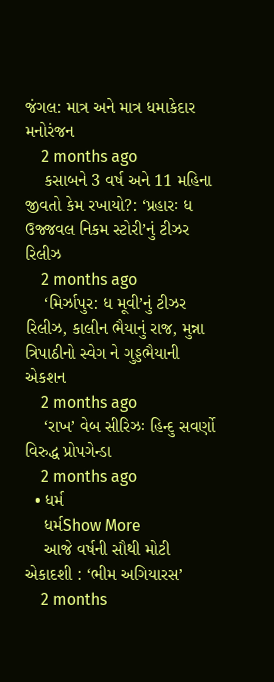જંગલ: માત્ર અને માત્ર ધમાકેદાર મનોરંજન
    2 months ago
    કસાબને 3 વર્ષ અને 11 મહિના જીવતો કેમ રખાયો?: ‘પ્રહારઃ ધ ઉજ્જવલ નિકમ સ્ટોરી’નું ટીઝર રિલીઝ
    2 months ago
    ‘મિર્ઝાપુર: ધ મૂવી’નું ટીઝર રિલીઝ, કાલીન ભૈયાનું રાજ, મુન્ના ત્રિપાઠીનો સ્વેગ ને ગુડ્ડભૈયાની એકશન
    2 months ago
    ‘રાખ’ વેબ સીરિઝઃ હિન્દુ સવર્ણો વિરુદ્ધ પ્રોપગેન્ડા
    2 months ago
  • ધર્મ
    ધર્મShow More
    આજે વર્ષની સૌથી મોટી એકાદશી : ‘ભીમ અગિયારસ’
    2 months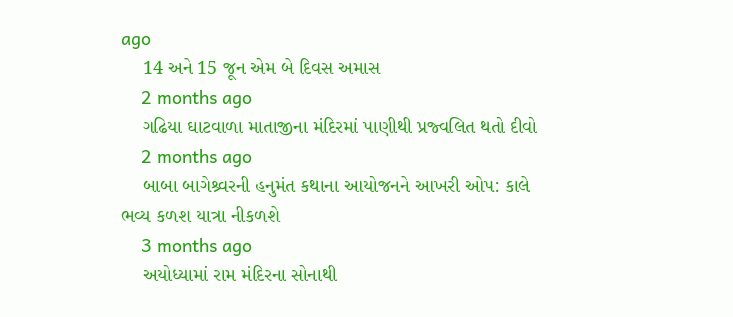ago
    14 અને 15 જૂન એમ બે દિવસ અમાસ
    2 months ago
    ગઢિયા ઘાટવાળા માતાજીના મંદિરમાં પાણીથી પ્રજ્વલિત થતો દીવો
    2 months ago
    બાબા બાગેશ્ર્વરની હનુમંત કથાના આયોજનને આખરી ઓપ: કાલે ભવ્ય કળશ યાત્રા નીકળશે
    3 months ago
    અયોધ્યામાં રામ મંદિરના સોનાથી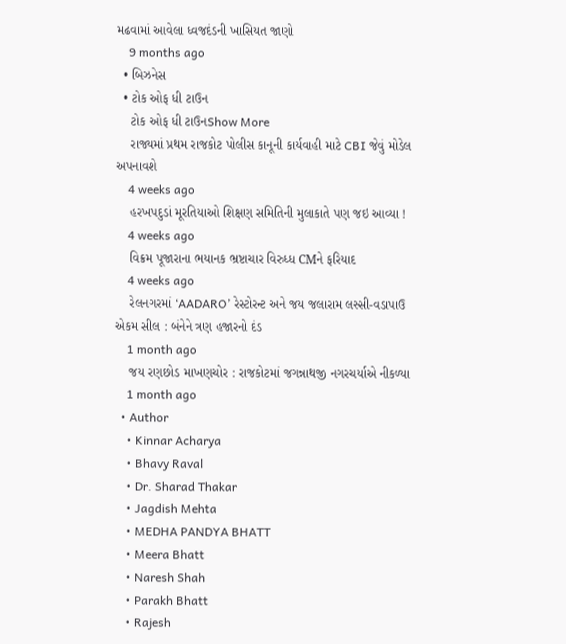મઢવામાં આવેલા ધ્વજદંડની ખાસિયત જાણો
    9 months ago
  • બિઝનેસ
  • ટોક ઓફ ધી ટાઉન
    ટોક ઓફ ધી ટાઉનShow More
    રાજ્યમાં પ્રથમ રાજકોટ પોલીસ કાનૂની કાર્યવાહી માટે CBI જેવું મોડેલ અપનાવશે
    4 weeks ago
    હરખપદુડાં મૂરતિયાઓ શિક્ષણ સમિતિની મુલાકાતે પણ જઇ આવ્યા !
    4 weeks ago
    વિક્રમ પૂજારાના ભયાનક ભ્રષ્ટાચાર વિરુધ્ધ CMને ફરિયાદ
    4 weeks ago
    રેલનગરમાં ‘AADARO’ રેસ્ટોરન્ટ અને જય જલારામ લસ્સી-વડાપાઉ એકમ સીલ : બંનેને ત્રણ હજારનો દંડ
    1 month ago
    જય રણછોડ માખણચોર : રાજકોટમાં જગન્નાથજી નગરચર્યાએ નીકળ્યા
    1 month ago
  • Author
    • Kinnar Acharya
    • Bhavy Raval
    • Dr. Sharad Thakar
    • Jagdish Mehta
    • MEDHA PANDYA BHATT
    • Meera Bhatt
    • Naresh Shah
    • Parakh Bhatt
    • Rajesh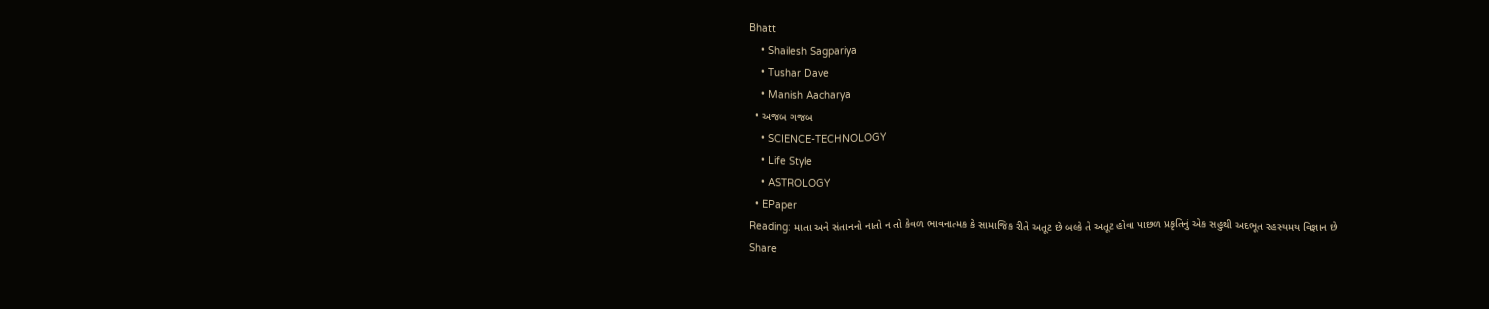Bhatt
    • Shailesh Sagpariya
    • Tushar Dave
    • Manish Aacharya
  • અજબ ગજબ
    • SCIENCE-TECHNOLOGY
    • Life Style
    • ASTROLOGY
  • EPaper
Reading: માતા અને સંતાનનો નાતો ન તો કેવળ ભાવનાત્મક કે સામાજિક રીતે અતૂટ છે બલ્કે તે અતૂટ હોવા પાછળ પ્રકૃતિનું એક સહુથી અદભૂત રહસ્યમય વિજ્ઞાન છે
Share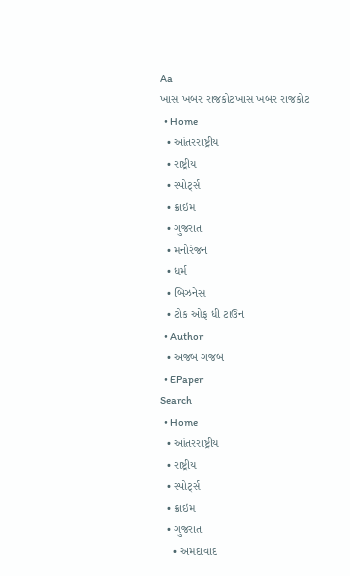Aa
ખાસ ખબર રાજકોટખાસ ખબર રાજકોટ
  • Home
  • આંતરરાષ્ટ્રીય
  • રાષ્ટ્રીય
  • સ્પોર્ટ્સ
  • ક્રાઇમ
  • ગુજરાત
  • મનોરંજન
  • ધર્મ
  • બિઝનેસ
  • ટોક ઓફ ધી ટાઉન
  • Author
  • અજબ ગજબ
  • EPaper
Search
  • Home
  • આંતરરાષ્ટ્રીય
  • રાષ્ટ્રીય
  • સ્પોર્ટ્સ
  • ક્રાઇમ
  • ગુજરાત
    • અમદાવાદ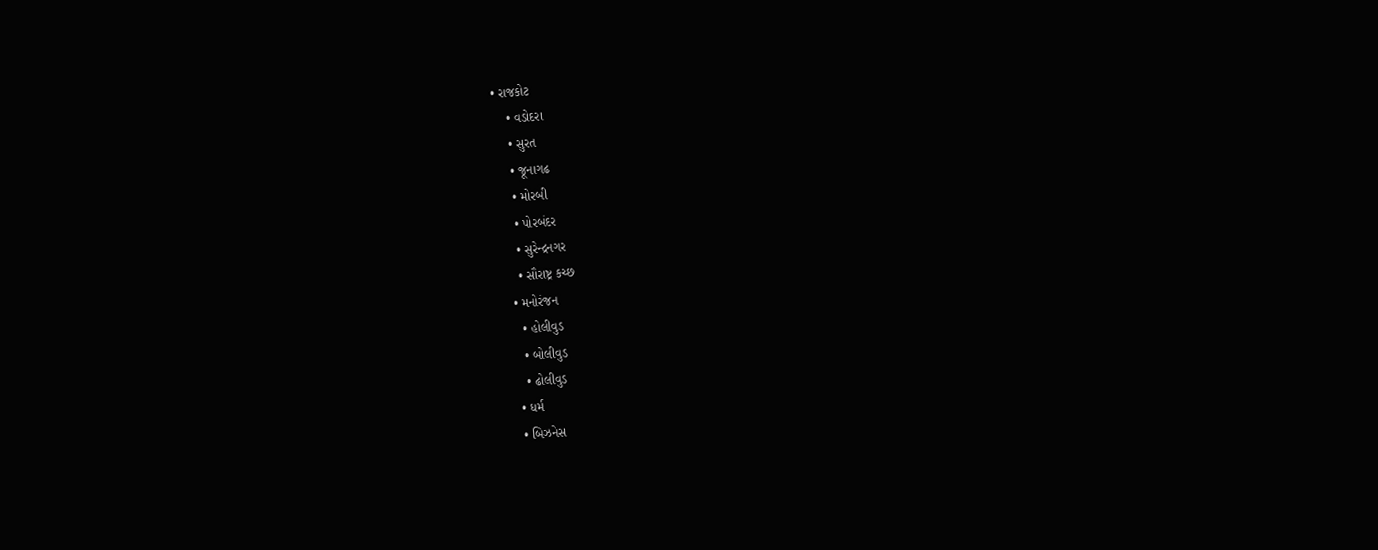• રાજકોટ
    • વડોદરા
    • સુરત
    • જૂનાગઢ
    • મોરબી
    • પોરબંદર
    • સુરેન્દ્રનગર
    • સૌરાષ્ટ્ર કચ્છ
  • મનોરંજન
    • હોલીવુડ
    • બોલીવુડ
    • ઢોલીવુડ
  • ધર્મ
  • બિઝનેસ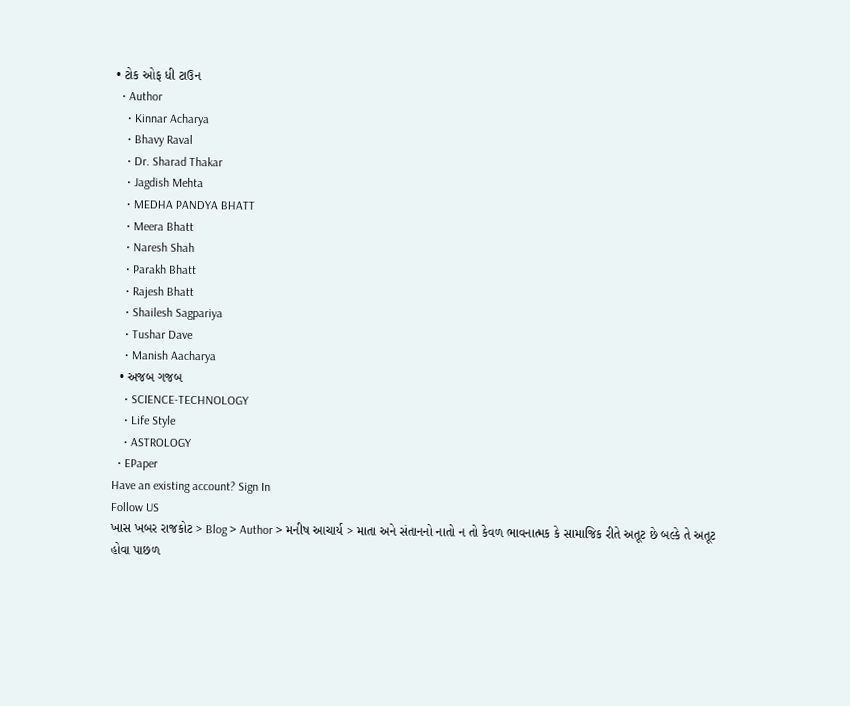• ટોક ઓફ ધી ટાઉન
  • Author
    • Kinnar Acharya
    • Bhavy Raval
    • Dr. Sharad Thakar
    • Jagdish Mehta
    • MEDHA PANDYA BHATT
    • Meera Bhatt
    • Naresh Shah
    • Parakh Bhatt
    • Rajesh Bhatt
    • Shailesh Sagpariya
    • Tushar Dave
    • Manish Aacharya
  • અજબ ગજબ
    • SCIENCE-TECHNOLOGY
    • Life Style
    • ASTROLOGY
  • EPaper
Have an existing account? Sign In
Follow US
ખાસ ખબર રાજકોટ > Blog > Author > મનીષ આચાર્ય > માતા અને સંતાનનો નાતો ન તો કેવળ ભાવનાત્મક કે સામાજિક રીતે અતૂટ છે બલ્કે તે અતૂટ હોવા પાછળ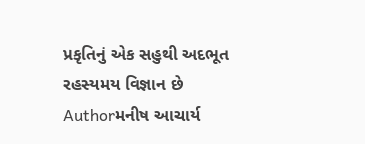પ્રકૃતિનું એક સહુથી અદભૂત રહસ્યમય વિજ્ઞાન છે
Authorમનીષ આચાર્ય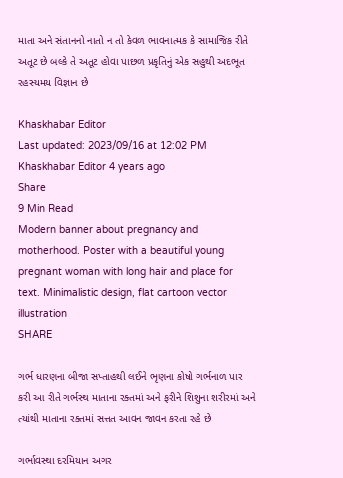માતા અને સંતાનનો નાતો ન તો કેવળ ભાવનાત્મક કે સામાજિક રીતે અતૂટ છે બલ્કે તે અતૂટ હોવા પાછળ પ્રકૃતિનું એક સહુથી અદભૂત રહસ્યમય વિજ્ઞાન છે

Khaskhabar Editor
Last updated: 2023/09/16 at 12:02 PM
Khaskhabar Editor 4 years ago
Share
9 Min Read
Modern banner about pregnancy and motherhood. Poster with a beautiful young pregnant woman with long hair and place for text. Minimalistic design, flat cartoon vector illustration
SHARE

ગર્ભ ધારણના બીજા સપ્તાહથી લઈને ભૃણના કોષો ગર્ભનાળ પાર કરી આ રીતે ગર્ભસ્થ માતાના રક્તમાં અને ફરીને શિશુના શરીરમાં અને ત્યાંથી માતાના રક્તમાં સત્તત આવન જાવન કરતા રહે છે

ગર્ભાવસ્થા દરમિયાન અગર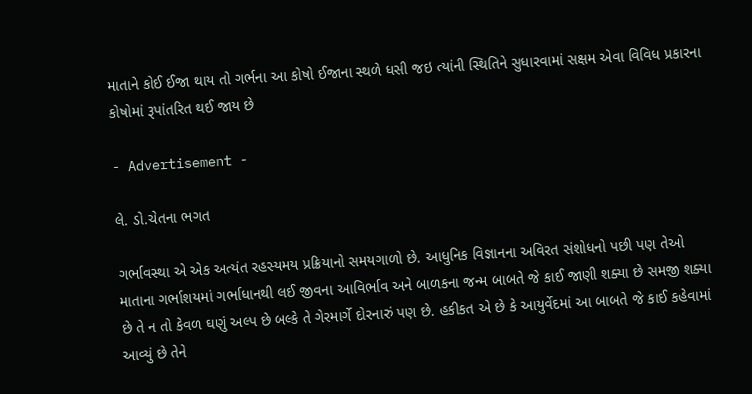માતાને કોઈ ઈજા થાય તો ગર્ભના આ કોષો ઈજાના સ્થળે ધસી જઇ ત્યાંની સ્થિતિને સુધારવામાં સક્ષમ એવા વિવિધ પ્રકારના કોષોમાં રૂપાંતરિત થઈ જાય છે

- Advertisement -

લે. ડો.ચેતના ભગત

ગર્ભાવસ્થા એ એક અત્યંત રહસ્યમય પ્રક્રિયાનો સમયગાળો છે. આધુનિક વિજ્ઞાનના અવિરત સંશોધનો પછી પણ તેઓ માતાના ગર્ભાશયમાં ગર્ભાધાનથી લઈ જીવના આવિર્ભાવ અને બાળકના જન્મ બાબતે જે કાઈ જાણી શક્યા છે સમજી શક્યા છે તે ન તો કેવળ ઘણું અલ્પ છે બલ્કે તે ગેરમાર્ગે દોરનારું પણ છે. હકીકત એ છે કે આયુર્વેદમાં આ બાબતે જે કાઈ કહેવામાં આવ્યું છે તેને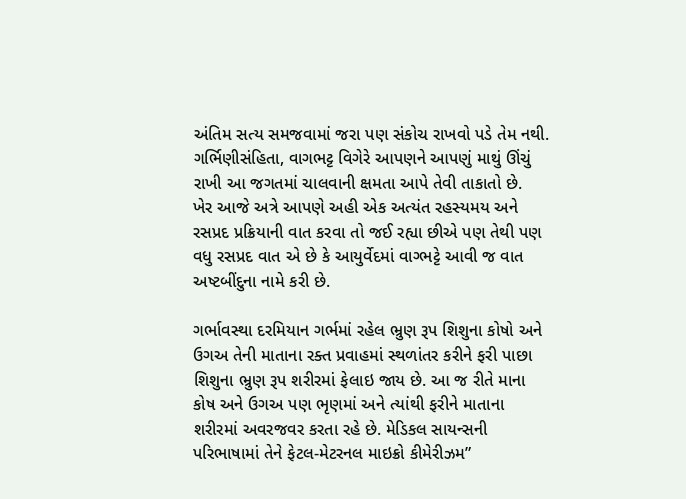અંતિમ સત્ય સમજવામાં જરા પણ સંકોચ રાખવો પડે તેમ નથી. ગર્ભિણીસંહિતા, વાગભટ્ટ વિગેરે આપણને આપણું માથું ઊંચું રાખી આ જગતમાં ચાલવાની ક્ષમતા આપે તેવી તાકાતો છે.
ખેર આજે અત્રે આપણે અહી એક અત્યંત રહસ્યમય અને રસપ્રદ પ્રક્રિયાની વાત કરવા તો જઈ રહ્યા છીએ પણ તેથી પણ વધુ રસપ્રદ વાત એ છે કે આયુર્વેદમાં વાગ્ભટ્ટે આવી જ વાત અષ્ટબીંદુના નામે કરી છે.

ગર્ભાવસ્થા દરમિયાન ગર્ભમાં રહેલ ભ્રુણ રૂપ શિશુના કોષો અને ઉગઅ તેની માતાના રક્ત પ્રવાહમાં સ્થળાંતર કરીને ફરી પાછા શિશુના ભ્રુણ રૂપ શરીરમાં ફેલાઇ જાય છે. આ જ રીતે માના કોષ અને ઉગઅ પણ ભૃણમાં અને ત્યાંથી ફરીને માતાના શરીરમાં અવરજવર કરતા રહે છે. મેડિકલ સાયન્સની પરિભાષામાં તેને ફેટલ-મેટરનલ માઇક્રો કીમેરીઝમ”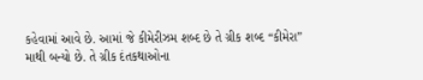કહેવામાં આવે છે. આમાં જે કીમેરીઝમ શબ્દ છે તે ગ્રીક શબ્દ “કીમેરા” માથી બન્યો છે. તે ગ્રીક દંતકથાઓના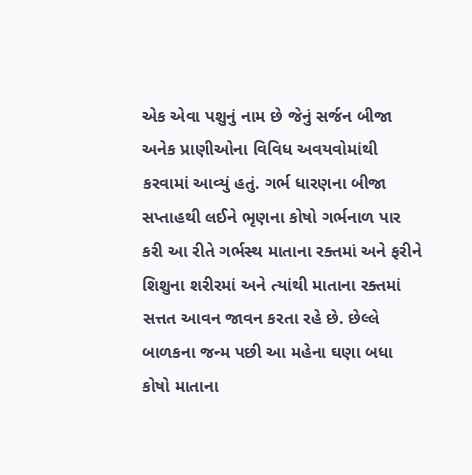એક એવા પશુનું નામ છે જેનું સર્જન બીજા અનેક પ્રાણીઓના વિવિધ અવયવોમાંથી કરવામાં આવ્યું હતું. ગર્ભ ધારણના બીજા સપ્તાહથી લઈને ભૃણના કોષો ગર્ભનાળ પાર કરી આ રીતે ગર્ભસ્થ માતાના રક્તમાં અને ફરીને શિશુના શરીરમાં અને ત્યાંથી માતાના રક્તમાં સત્તત આવન જાવન કરતા રહે છે. છેલ્લે બાળકના જન્મ પછી આ મહેના ઘણા બધા કોષો માતાના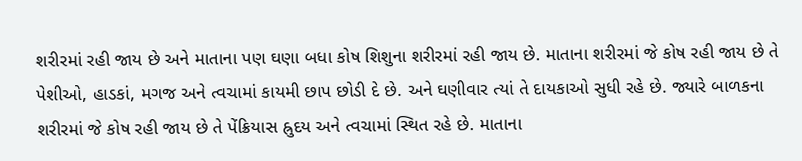શરીરમાં રહી જાય છે અને માતાના પણ ઘણા બધા કોષ શિશુના શરીરમાં રહી જાય છે. માતાના શરીરમાં જે કોષ રહી જાય છે તે પેશીઓ, હાડકાં, મગજ અને ત્વચામાં કાયમી છાપ છોડી દે છે. અને ઘણીવાર ત્યાં તે દાયકાઓ સુધી રહે છે. જ્યારે બાળકના શરીરમાં જે કોષ રહી જાય છે તે પેંક્રિયાસ હ્રુદય અને ત્વચામાં સ્થિત રહે છે. માતાના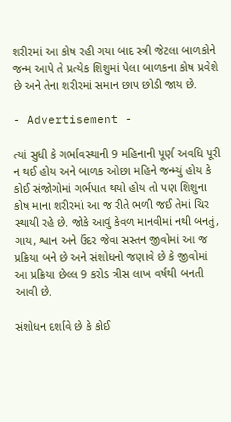શરીરમાં આ કોષ રહી ગયા બાદ સ્ત્રી જેટલા બાળકોને જન્મ આપે તે પ્રત્યેક શિશુમાં પેલા બાળકના કોષ પ્રવેશે છે અને તેના શરીરમાં સમાન છાપ છોડી જાય છે.

- Advertisement -

ત્યાં સુધી કે ગર્ભાવસ્થાની 9 મહિનાની પૂર્ણ અવધિ પૂરી ન થઈ હોય અને બાળક ઓછા મહિને જન્મ્યું હોય કે કોઈ સંજોગોમાં ગર્ભપાત થયો હોય તો પણ શિશુના કોષ માના શરીરમાં આ જ રીતે ભળી જઈ તેમાં ચિર સ્થાયી રહે છે. જોકે આવું કેવળ માનવીમાં નથી બનતું, ગાય, શ્વાન અને ઉંદર જેવા સસ્તન જીવોમાં આ જ પ્રક્રિયા બને છે અને સંશોધનો જણાવે છે કે જીવોમાં આ પ્રક્રિયા છેલ્લ 9 કરોડ ત્રીસ લાખ વર્ષથી બનતી આવી છે.

સંશોધન દર્શાવે છે કે કોઈ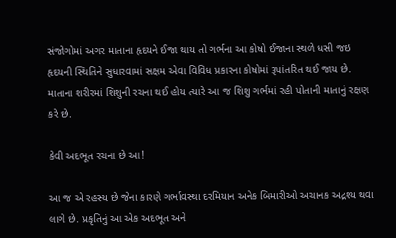સંજોગોમાં અગર માતાના હૃદયને ઈજા થાય તો ગર્ભના આ કોષો ઈજાના સ્થળે ધસી જઇ હૃદયની સ્થિતિને સુધારવામાં સક્ષમ એવા વિવિધ પ્રકારના કોષોમાં રૂપાંતરિત થઈ જાય છે. માતાના શરીરમાં શિશુની રચના થઈ હોય ત્યારે આ જ શિશુ ગર્ભમાં રહી પોતાની માતાનું રક્ષણ કરે છે.

કેવી અદભૂત રચના છે આ!

આ જ એ રહસ્ય છે જેના કારણે ગર્ભાવસ્થા દરમિયાન અનેક બિમારીઓ અચાનક અદ્રશ્ય થવા લાગે છે. પ્રકૃતિનું આ એક અદભૂત અને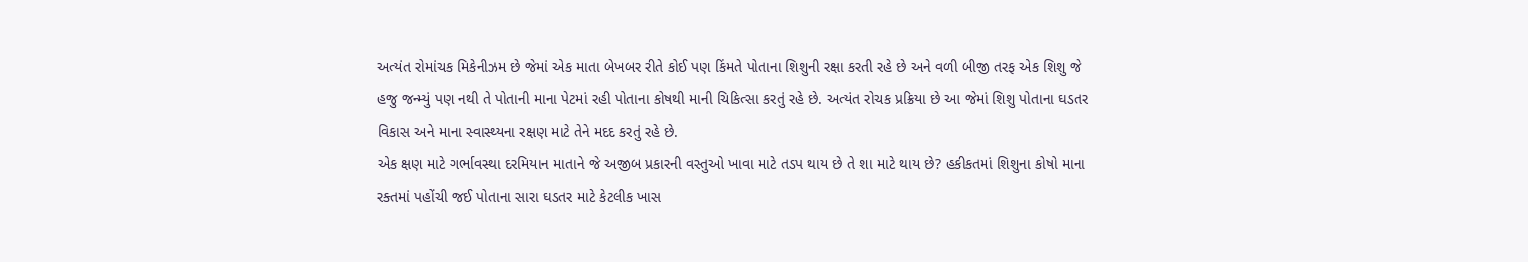અત્યંત રોમાંચક મિકેનીઝમ છે જેમાં એક માતા બેખબર રીતે કોઈ પણ કિંમતે પોતાના શિશુની રક્ષા કરતી રહે છે અને વળી બીજી તરફ એક શિશુ જે હજુ જન્મ્યું પણ નથી તે પોતાની માના પેટમાં રહી પોતાના કોષથી માની ચિકિત્સા કરતું રહે છે. અત્યંત રોચક પ્રક્રિયા છે આ જેમાં શિશુ પોતાના ઘડતર વિકાસ અને માના સ્વાસ્થ્યના રક્ષણ માટે તેને મદદ કરતું રહે છે.
એક ક્ષણ માટે ગર્ભાવસ્થા દરમિયાન માતાને જે અજીબ પ્રકારની વસ્તુઓ ખાવા માટે તડપ થાય છે તે શા માટે થાય છે? હકીકતમાં શિશુના કોષો માના રક્તમાં પહોંચી જઈ પોતાના સારા ઘડતર માટે કેટલીક ખાસ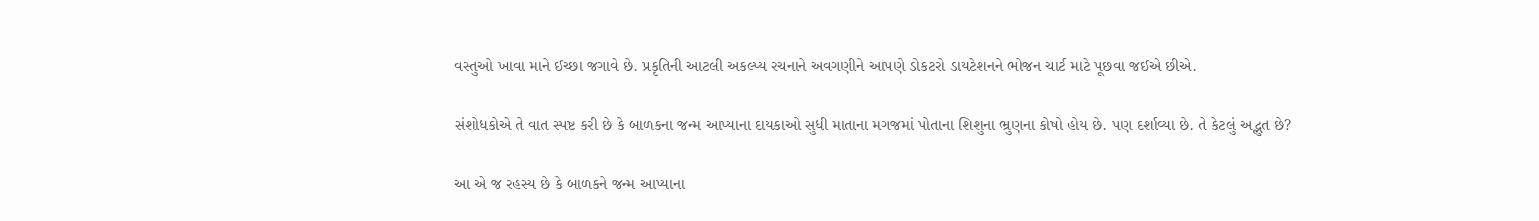વસ્તુઓ ખાવા માને ઈચ્છા જગાવે છે. પ્રકૃતિની આટલી અકલ્પ્ય રચનાને અવગણીને આપણે ડોકટરો ડાયટેશનને ભોજન ચાર્ટ માટે પૂછવા જઈએ છીએ.

સંશોધકોએ તે વાત સ્પષ્ટ કરી છે કે બાળકના જન્મ આપ્યાના દાયકાઓ સુધી માતાના મગજમાં પોતાના શિશુના ભ્રુણના કોષો હોય છે. પણ દર્શાવ્યા છે. તે કેટલું અદ્ભુત છે?

આ એ જ રહસ્ય છે કે બાળકને જન્મ આપ્યાના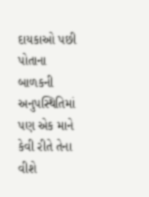દાયકાઓ પછી પોતાના બાળકની અનુપસ્થિતિમાં પણ એક માને કેવી રીતે તેના વીશે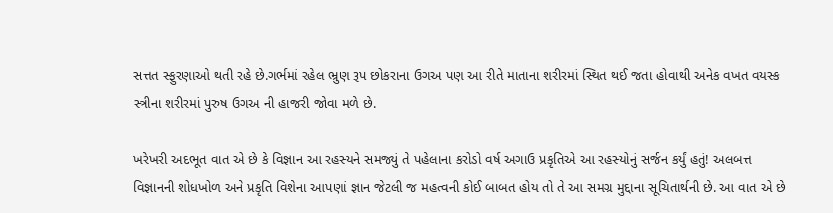સત્તત સ્ફુરણાઓ થતી રહે છે.ગર્ભમાં રહેલ ભ્રુણ રૂપ છોકરાના ઉગઅ પણ આ રીતે માતાના શરીરમાં સ્થિત થઈ જતા હોવાથી અનેક વખત વયસ્ક સ્ત્રીના શરીરમાં પુરુષ ઉગઅ ની હાજરી જોવા મળે છે.

ખરેખરી અદભૂત વાત એ છે કે વિજ્ઞાન આ રહસ્યને સમજ્યું તે પહેલાના કરોડો વર્ષ અગાઉ પ્રકૃતિએ આ રહસ્યોનું સર્જન કર્યું હતું! અલબત્ત વિજ્ઞાનની શોધખોળ અને પ્રકૃતિ વિશેના આપણાં જ્ઞાન જેટલી જ મહત્વની કોઈ બાબત હોય તો તે આ સમગ્ર મુદ્દાના સૂચિતાર્થની છે. આ વાત એ છે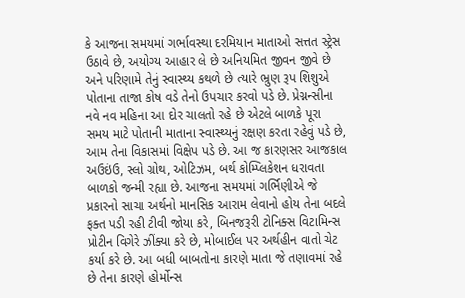કે આજના સમયમાં ગર્ભાવસ્થા દરમિયાન માતાઓ સત્તત સ્ટ્રેસ ઉઠાવે છે, અયોગ્ય આહાર લે છે અનિયમિત જીવન જીવે છે અને પરિણામે તેનું સ્વાસ્થ્ય કથળે છે ત્યારે ભ્રુણ રૂપ શિશુએ પોતાના તાજા કોષ વડે તેનો ઉપચાર કરવો પડે છે. પ્રેગ્નન્સીના નવે નવ મહિના આ દોર ચાલતો રહે છે એટલે બાળકે પૂરા સમય માટે પોતાની માતાના સ્વાસ્થ્યનું રક્ષણ કરતા રહેવું પડે છે, આમ તેના વિકાસમાં વિક્ષેપ પડે છે. આ જ કારણસર આજકાલ અઉઇંઉ, સ્લો ગ્રોથ, ઓટિઝમ, બર્થ કોમ્પ્લિકેશન ધરાવતા બાળકો જન્મી રહ્યા છે. આજના સમયમાં ગર્ભિણીએ જે પ્રકારનો સાચા અર્થનો માનસિક આરામ લેવાનો હોય તેના બદલે ફક્ત પડી રહી ટીવી જોયા કરે, બિનજરૂરી ટોનિક્સ વિટામિન્સ પ્રોટીન વિગેરે ઝીંક્યા કરે છે, મોબાઈલ પર અર્થહીન વાતો ચેટ કર્યા કરે છે. આ બધી બાબતોના કારણે માતા જે તણાવમાં રહે છે તેના કારણે હોર્મોન્સ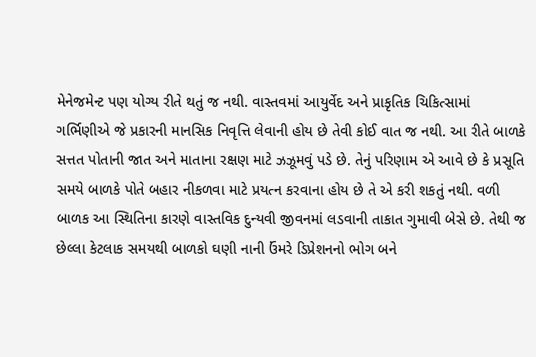મેનેજમેન્ટ પણ યોગ્ય રીતે થતું જ નથી. વાસ્તવમાં આયુર્વેદ અને પ્રાકૃતિક ચિકિત્સામાં ગર્ભિણીએ જે પ્રકારની માનસિક નિવૃત્તિ લેવાની હોય છે તેવી કોઈ વાત જ નથી. આ રીતે બાળકે સત્તત પોતાની જાત અને માતાના રક્ષણ માટે ઝઝૂમવું પડે છે. તેનું પરિણામ એ આવે છે કે પ્રસૂતિ સમયે બાળકે પોતે બહાર નીકળવા માટે પ્રયત્ન કરવાના હોય છે તે એ કરી શકતું નથી. વળી બાળક આ સ્થિતિના કારણે વાસ્તવિક દુન્યવી જીવનમાં લડવાની તાકાત ગુમાવી બેસે છે. તેથી જ છેલ્લા કેટલાક સમયથી બાળકો ઘણી નાની ઉંમરે ડિપ્રેશનનો ભોગ બને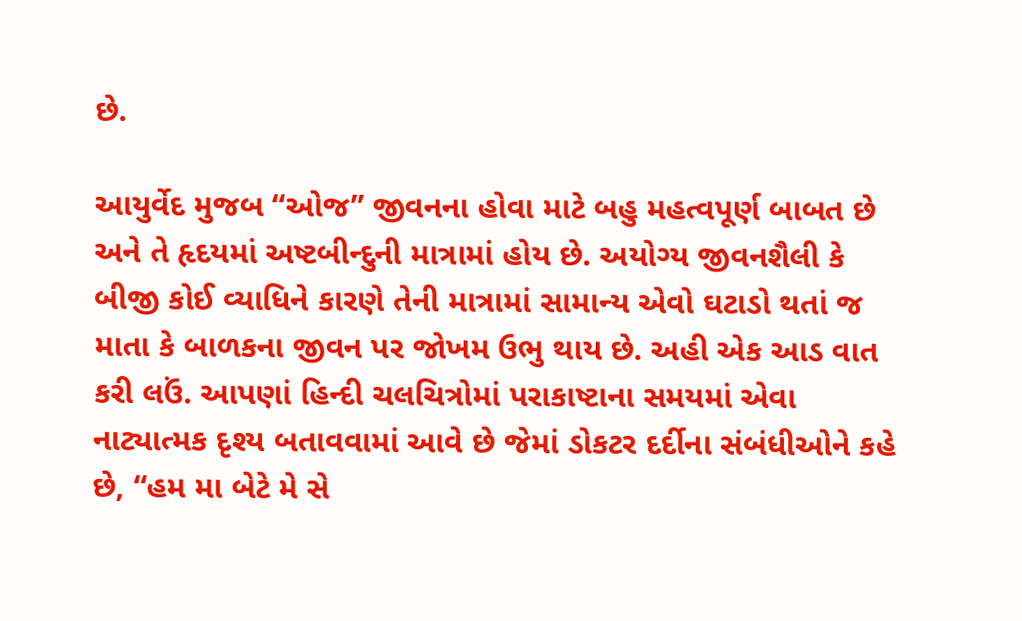છે.

આયુર્વેદ મુજબ “ઓજ” જીવનના હોવા માટે બહુ મહત્વપૂર્ણ બાબત છે અને તે હૃદયમાં અષ્ટબીન્દુની માત્રામાં હોય છે. અયોગ્ય જીવનશૈલી કે બીજી કોઈ વ્યાધિને કારણે તેની માત્રામાં સામાન્ય એવો ઘટાડો થતાં જ માતા કે બાળકના જીવન પર જોખમ ઉભુ થાય છે. અહી એક આડ વાત કરી લઉં. આપણાં હિન્દી ચલચિત્રોમાં પરાકાષ્ટાના સમયમાં એવા નાટ્યાત્મક દૃશ્ય બતાવવામાં આવે છે જેમાં ડોકટર દર્દીના સંબંધીઓને કહે છે, “હમ મા બેટે મે સે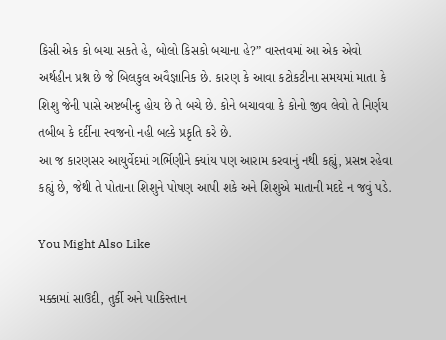કિસી એક કો બચા સકતે હે, બોલો કિસકો બચાના હે?” વાસ્તવમાં આ એક એવો અર્થહીન પ્રશ્ન છે જે બિલકુલ અવૈજ્ઞાનિક છે. કારણ કે આવા કટોકટીના સમયમાં માતા કે શિશુ જેની પાસે અષ્ટબીન્દુ હોય છે તે બચે છે. કોને બચાવવા કે કોનો જીવ લેવો તે નિર્ણય તબીબ કે દર્દીના સ્વજનો નહી બલ્કે પ્રકૃતિ કરે છે.
આ જ કારણસર આયુર્વેદમાં ગર્ભિણીને ક્યાંય પણ આરામ કરવાનું નથી કહ્યું, પ્રસન્ન રહેવા કહ્યું છે, જેથી તે પોતાના શિશુને પોષણ આપી શકે અને શિશુએ માતાની મદદે ન જવું પડે.

You Might Also Like

મક્કામાં સાઉદી, તુર્કી અને પાકિસ્તાન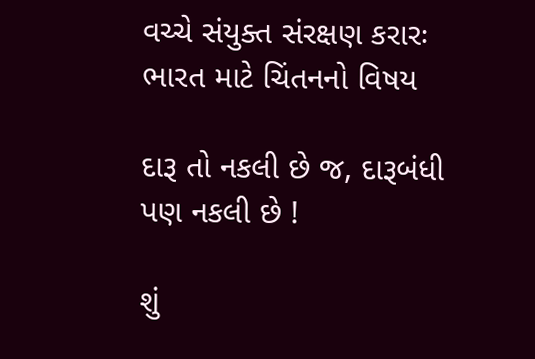વચ્ચે સંયુક્ત સંરક્ષણ કરારઃ ભારત માટે ચિંતનનો વિષય

દારૂ તો નકલી છે જ, દારૂબંધી પણ નકલી છે !

શું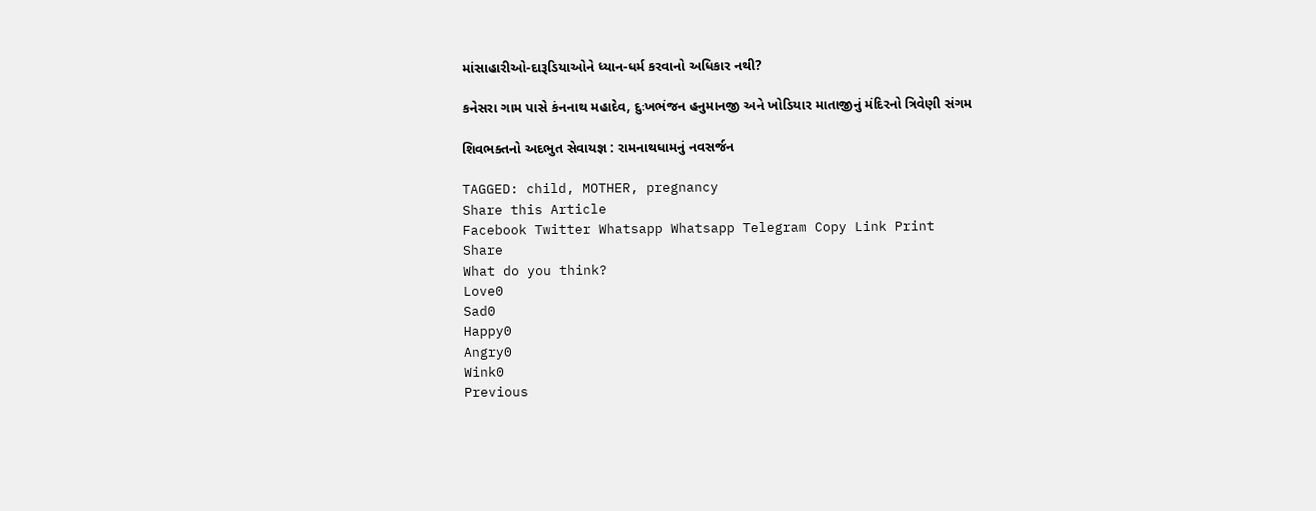માંસાહારીઓ-દારૂડિયાઓને ધ્યાન-ધર્મ કરવાનો અધિકાર નથી?

કનેસરા ગામ પાસે કંનનાથ મહાદેવ, દુઃખભંજન હનુમાનજી અને ખોડિયાર માતાજીનું મંદિરનો ત્રિવેણી સંગમ

શિવભક્તનો અદભુત સેવાયજ્ઞ : રામનાથધામનું નવસર્જન

TAGGED: child, MOTHER, pregnancy
Share this Article
Facebook Twitter Whatsapp Whatsapp Telegram Copy Link Print
Share
What do you think?
Love0
Sad0
Happy0
Angry0
Wink0
Previous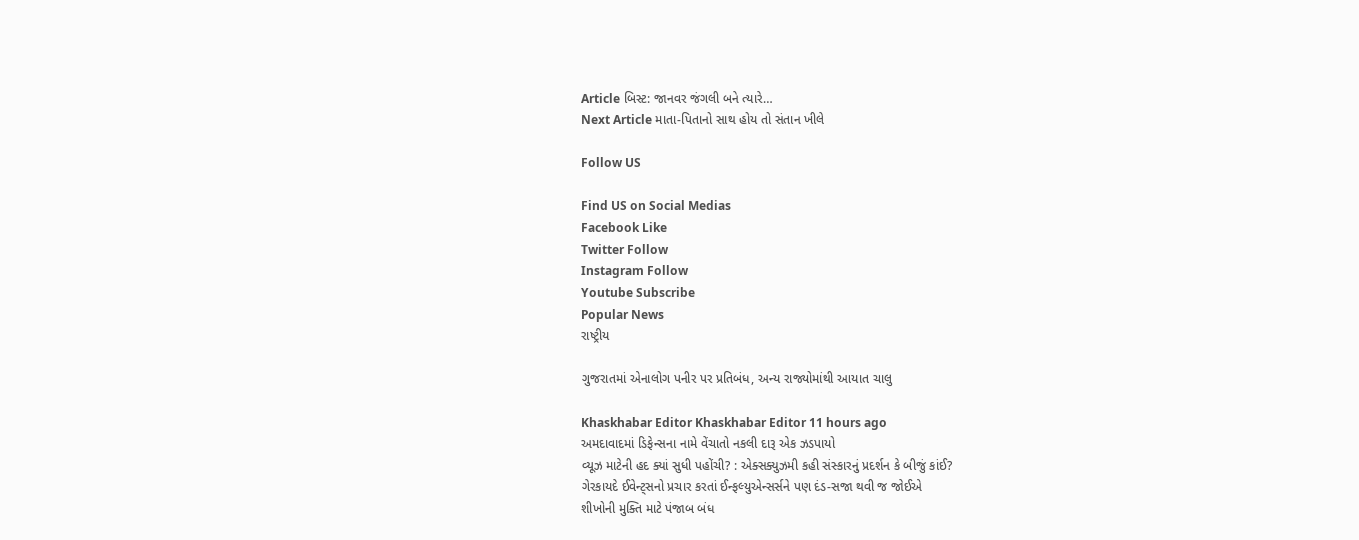Article બિસ્ટ: જાનવર જંગલી બને ત્યારે…
Next Article માતા-પિતાનો સાથ હોય તો સંતાન ખીલે

Follow US

Find US on Social Medias
Facebook Like
Twitter Follow
Instagram Follow
Youtube Subscribe
Popular News
રાષ્ટ્રીય

ગુજરાતમાં એનાલોગ પનીર પર પ્રતિબંધ, અન્ય રાજ્યોમાંથી આયાત ચાલુ

Khaskhabar Editor Khaskhabar Editor 11 hours ago
અમદાવાદમાં ડિફેન્સના નામે વેંચાતો નકલી દારૂ એક ઝડપાયો
વ્યૂઝ માટેની હદ ક્યાં સુધી પહોંચી? : એક્સક્યુઝમી કહી સંસ્કારનું પ્રદર્શન કે બીજું કાંઈ?
ગેરકાયદે ઈવેન્ટ્સનો પ્રચાર કરતાં ઈન્ફલ્યુએન્સર્સને પણ દંડ-સજા થવી જ જોઈએ
શીખોની મુક્તિ માટે પંજાબ બંધ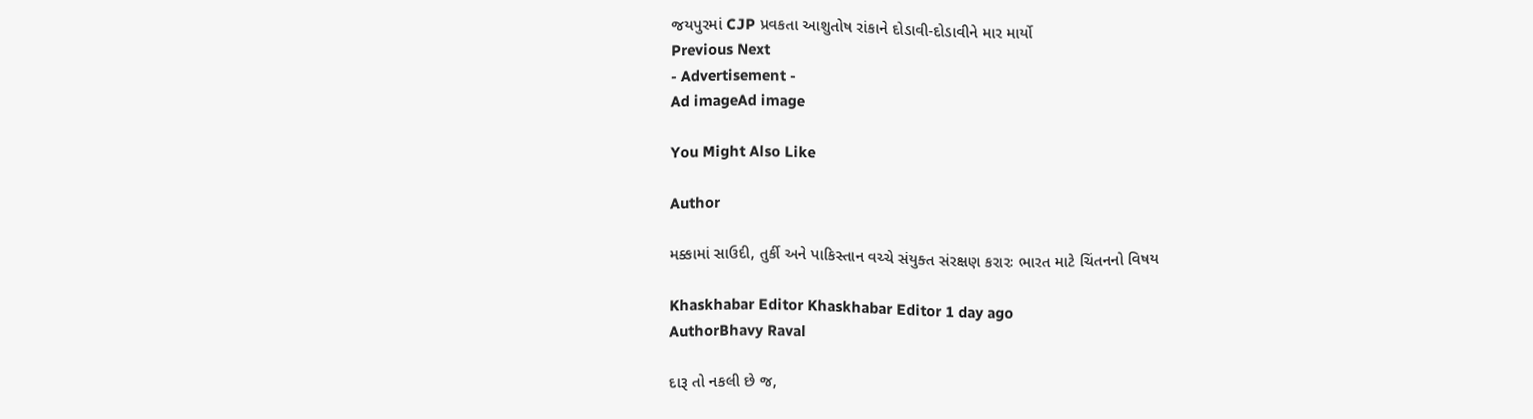જયપુરમાં CJP પ્રવકતા આશુતોષ રાંકાને દોડાવી-દોડાવીને માર માર્યો
Previous Next
- Advertisement -
Ad imageAd image

You Might Also Like

Author

મક્કામાં સાઉદી, તુર્કી અને પાકિસ્તાન વચ્ચે સંયુક્ત સંરક્ષણ કરારઃ ભારત માટે ચિંતનનો વિષય

Khaskhabar Editor Khaskhabar Editor 1 day ago
AuthorBhavy Raval

દારૂ તો નકલી છે જ,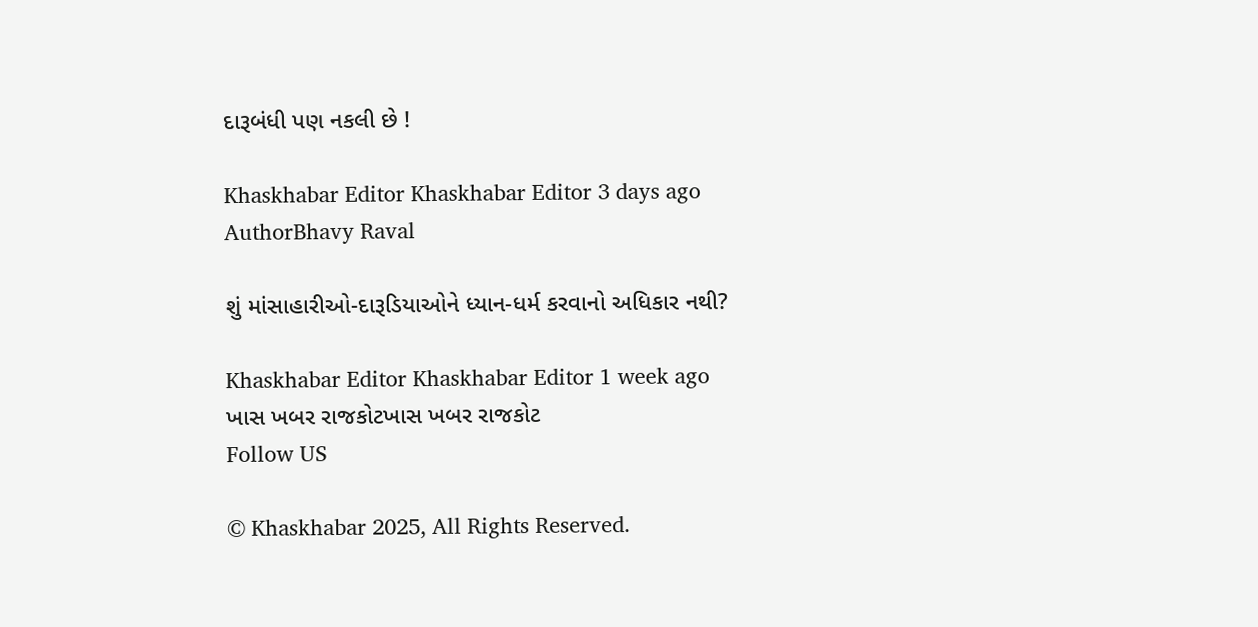દારૂબંધી પણ નકલી છે !

Khaskhabar Editor Khaskhabar Editor 3 days ago
AuthorBhavy Raval

શું માંસાહારીઓ-દારૂડિયાઓને ધ્યાન-ધર્મ કરવાનો અધિકાર નથી?

Khaskhabar Editor Khaskhabar Editor 1 week ago
ખાસ ખબર રાજકોટખાસ ખબર રાજકોટ
Follow US

© Khaskhabar 2025, All Rights Reserved.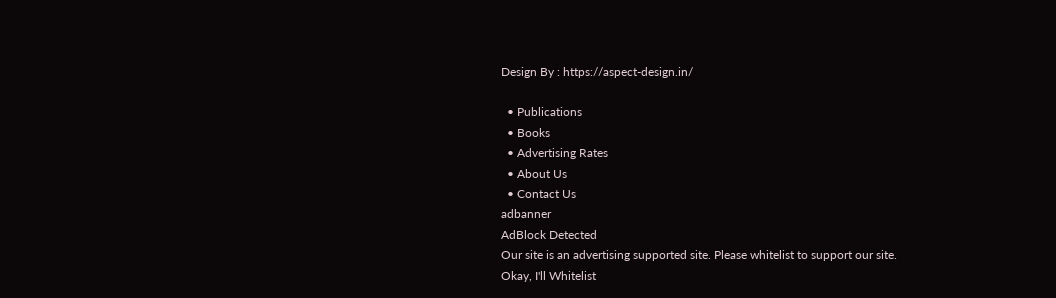Design By : https://aspect-design.in/

  • Publications
  • Books
  • Advertising Rates
  • About Us
  • Contact Us
adbanner
AdBlock Detected
Our site is an advertising supported site. Please whitelist to support our site.
Okay, I'll Whitelist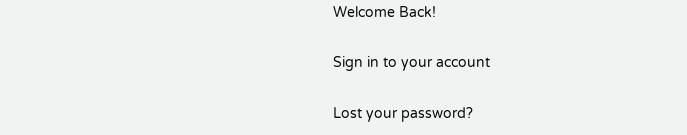Welcome Back!

Sign in to your account

Lost your password?